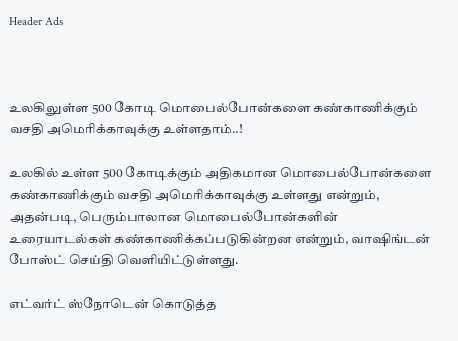Header Ads



உலகிலுள்ள 500 கோடி மொபைல்போன்களை கண்காணிக்கும் வசதி அமெரிக்காவுக்கு உள்ளதாம்..!

உலகில் உள்ள 500 கோடிக்கும் அதிகமான மொபைல்போன்களை கண்காணிக்கும் வசதி அமெரிக்காவுக்கு உள்ளது என்றும், அதன்படி, பெரும்பாலான மொபைல்போன்களின் உரையாடல்கள் கண்காணிக்கப்படுகின்றன என்றும், வாஷிங்டன் போஸ்ட் செய்தி வெளியிட்டுள்ளது.

எட்வர்ட் ஸ்நோடென் கொடுத்த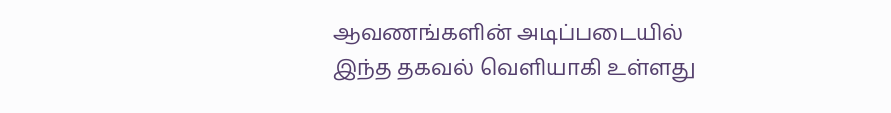ஆவணங்களின் அடிப்படையில் இந்த தகவல் வெளியாகி உள்ளது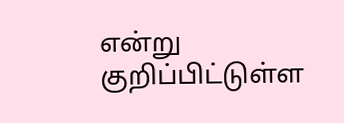என்று குறிப்பிட்டுள்ள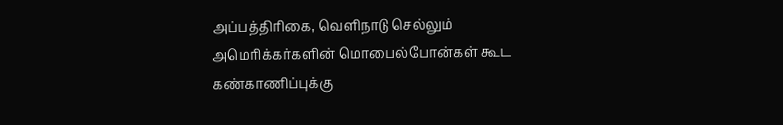அப்பத்திரிகை, வெளிநாடு செல்லும் அமெரிக்கர்களின் மொபைல்போன்கள் கூட கண்காணிப்புக்கு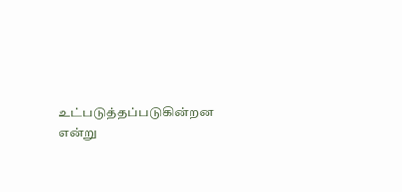உட்படுத்தப்படுகின்றன என்று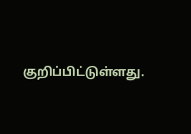குறிப்பிட்டுள்ளது.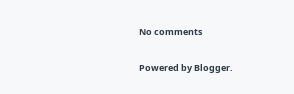No comments

Powered by Blogger.